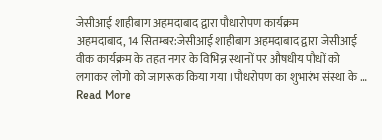जेसीआई शाहीबाग अहमदाबाद द्वारा पौधारोपण कार्यक्रम
अहमदाबाद, 14 सितम्बर:जेसीआई शाहीबाग अहमदाबाद द्वारा जेसीआई वीक कार्यक्रम के तहत नगर के विभिन्न स्थानों पर औषधीय पौधों को लगाकर लोगो को जागरूक किया गया ।पौधरोपण का शुभारंभ संस्था के … Read More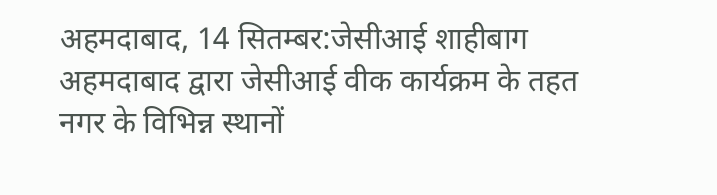अहमदाबाद, 14 सितम्बर:जेसीआई शाहीबाग अहमदाबाद द्वारा जेसीआई वीक कार्यक्रम के तहत नगर के विभिन्न स्थानों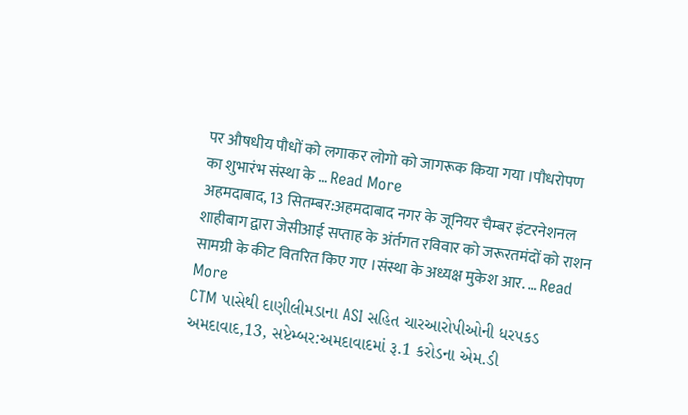पर औषधीय पौधों को लगाकर लोगो को जागरूक किया गया ।पौधरोपण का शुभारंभ संस्था के … Read More
अहमदाबाद, 13 सितम्बर:अहमदाबाद नगर के जूनियर चैम्बर इंटरनेशनल शाहीबाग द्वारा जेसीआई सप्ताह के अंर्तगत रविवार को जरूरतमंदों को राशन सामग्री के कीट वितरित किए गए ।संस्था के अध्यक्ष मुकेश आर. … Read More
CTM પાસેથી દાણીલીમડાના ASI સહિત ચારઆરોપીઓની ધરપકડ અમદાવાદ,13, સપ્ટેમ્બર:અમદાવાદમાં રૂ.1 કરોડના એમ.ડી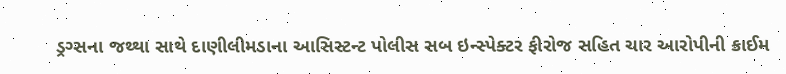ડ્રગ્સના જથ્થા સાથે દાણીલીમડાના આસિસ્ટન્ટ પોલીસ સબ ઇન્સ્પેક્ટર ફીરોજ સહિત ચાર આરોપીની ક્રાઈમ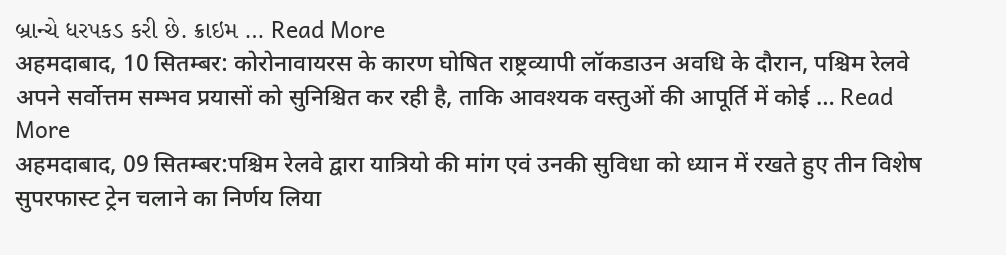બ્રાન્ચે ધરપકડ કરી છે. ક્રાઇમ … Read More
अहमदाबाद, 10 सितम्बर: कोरोनावायरस के कारण घोषित राष्ट्रव्यापी लॉकडाउन अवधि के दौरान, पश्चिम रेलवे अपने सर्वोत्तम सम्भव प्रयासों को सुनिश्चित कर रही है, ताकि आवश्यक वस्तुओं की आपूर्ति में कोई … Read More
अहमदाबाद, 09 सितम्बर:पश्चिम रेलवे द्वारा यात्रियो की मांग एवं उनकी सुविधा को ध्यान में रखते हुए तीन विशेष सुपरफास्ट ट्रेन चलाने का निर्णय लिया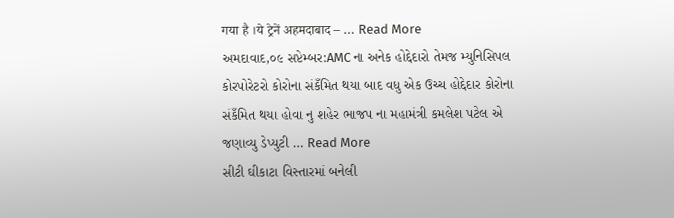गया है ।ये ट्रेनें अहमदाबाद – … Read More
અમદાવાદ,૦૯ સપ્ટેમ્બર:AMC ના અનેક હોદ્દેદારો તેમજ મ્યુનિસિપલ કોરપોરેટરો કોરોના સંકઁમિત થયા બાદ વધુ એક ઉચ્ચ હોદ્દેદાર કોરોના સંકઁમિત થયા હોવા નુ શહેર ભાજપ ના મહામંત્રી કમલેશ પટેલ એ જણાવ્યુ ડેપ્યુટી … Read More
સીટી ઘીકાટા વિસ્તારમાં બનેલી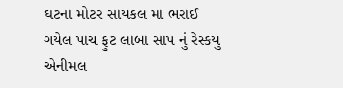ઘટના મોટર સાયકલ મા ભરાઈ ગયેલ પાચ ફુટ લાબા સાપ નું રેસ્કયુ એનીમલ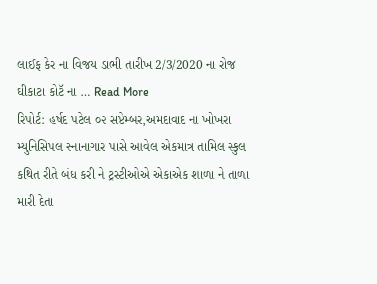લાઈફ કેર ના વિજય ડાભી તારીખ 2/3/2020 ના રોજ ઘીકાટા કોટૅ ના … Read More
રિપોર્ટ: હર્ષદ પટેલ ૦૨ સપ્ટેમ્બર,અમદાવાદ ના ખોખરા મ્યુનિસિપલ સ્નાનાગાર પાસે આવેલ એકમાત્ર તામિલ સ્કુલ કથિત રીતે બંધ કરી ને ટ્રસ્ટીઓએ એકાએક શાળા ને તાળા મારી દેતા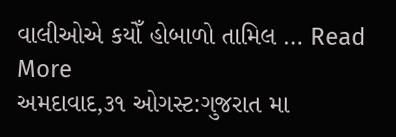વાલીઓએ કયોઁ હોબાળો તામિલ … Read More
અમદાવાદ,૩૧ ઓગસ્ટ:ગુજરાત મા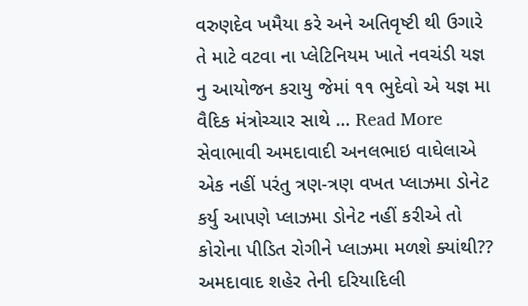વરુણદેવ ખમૈયા કરે અને અતિવૃષ્ટી થી ઉગારે તે માટે વટવા ના પ્લેટિનિયમ ખાતે નવચંડી યજ્ઞ નુ આયોજન કરાયુ જેમાં ૧૧ ભુદેવો એ યજ્ઞ મા વૈદિક મંત્રોચ્ચાર સાથે … Read More
સેવાભાવી અમદાવાદી અનલભાઇ વાઘેલાએ એક નહીં પરંતુ ત્રણ-ત્રણ વખત પ્લાઝમા ડોનેટ કર્યુ આપણે પ્લાઝમા ડોનેટ નહીં કરીએ તો કોરોના પીડિત રોગીને પ્લાઝમા મળશે ક્યાંથી?? અમદાવાદ શહેર તેની દરિયાદિલી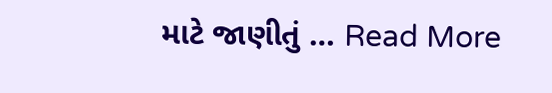માટે જાણીતું … Read More